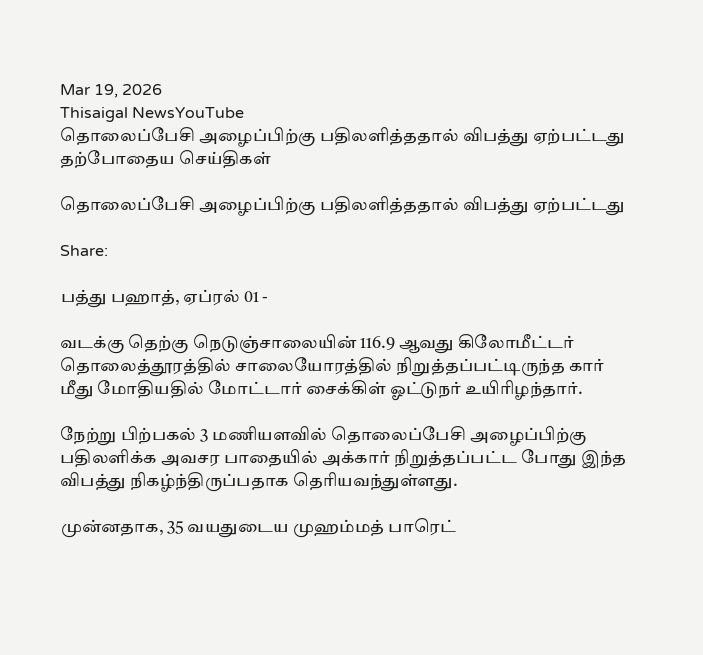Mar 19, 2026
Thisaigal NewsYouTube
தொலைப்பேசி அழைப்பிற்கு பதிலளித்ததால் விபத்து ஏற்பட்டது
தற்போதைய செய்திகள்

தொலைப்பேசி அழைப்பிற்கு பதிலளித்ததால் விபத்து ஏற்பட்டது

Share:

பத்து பஹாத், ஏப்ரல் 01 -

வடக்கு தெற்கு நெடுஞ்சாலையின் 116.9 ஆவது கிலோமீட்டர் தொலைத்தூரத்தில் சாலையோரத்தில் நிறுத்தப்பட்டிருந்த கார் மீது மோதியதில் மோட்டார் சைக்கிள் ஓட்டுநர் உயிரிழந்தார்.

நேற்று பிற்பகல் 3 மணியளவில் தொலைப்பேசி அழைப்பிற்கு பதிலளிக்க அவசர பாதையில் அக்கார் நிறுத்தப்பட்ட போது இந்த விபத்து நிகழ்ந்திருப்பதாக தெரியவந்துள்ளது.

முன்னதாக, 35 வயதுடைய முஹம்மத் பாரெட்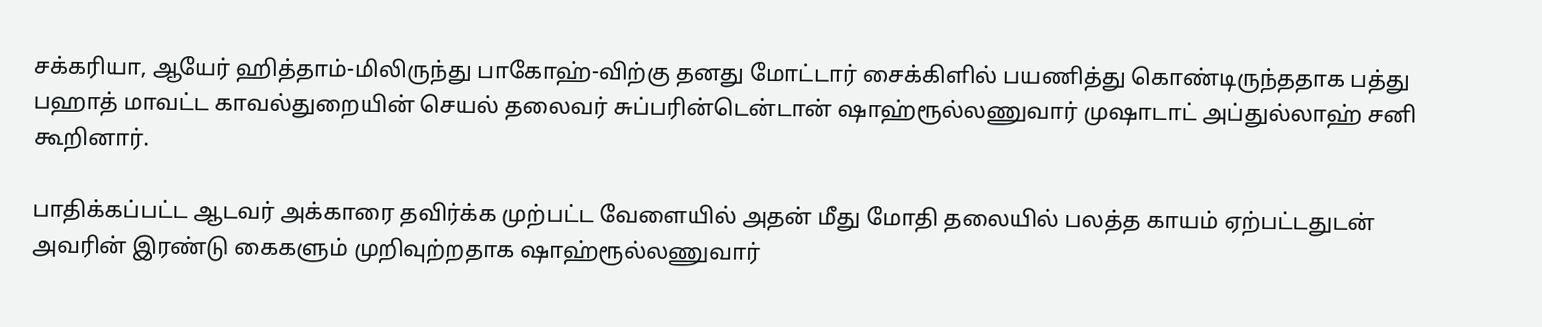சக்கரியா, ஆயேர் ஹித்தாம்-மிலிருந்து பாகோஹ்-விற்கு தனது மோட்டார் சைக்கிளில் பயணித்து கொண்டிருந்ததாக பத்து பஹாத் மாவட்ட காவல்துறையின் செயல் தலைவர் சுப்பரின்டென்டான் ஷாஹ்ரூல்லணுவார் முஷாடாட் அப்துல்லாஹ் சனி கூறினார்.

பாதிக்கப்பட்ட ஆடவர் அக்காரை தவிர்க்க முற்பட்ட வேளையில் அதன் மீது மோதி தலையில் பலத்த காயம் ஏற்பட்டதுடன் அவரின் இரண்டு கைகளும் முறிவுற்றதாக ஷாஹ்ரூல்லணுவார்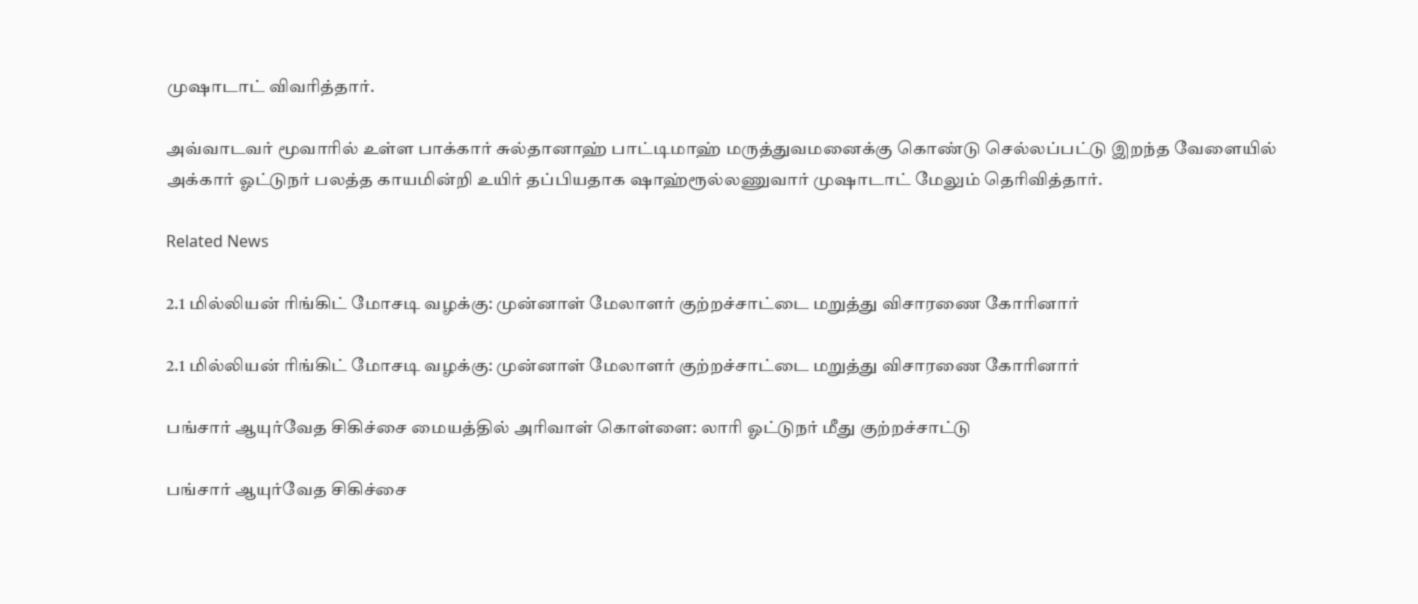முஷாடாட் விவரித்தார்.

அவ்வாடவர் மூவாரில் உள்ள பாக்கார் சுல்தானாஹ் பாட்டிமாஹ் மருத்துவமனைக்கு கொண்டு செல்லப்பட்டு இறந்த வேளையில் அக்கார் ஓட்டுநர் பலத்த காயமின்றி உயிர் தப்பியதாக ஷாஹ்ரூல்லணுவார் முஷாடாட் மேலும் தெரிவித்தார்.

Related News

2.1 மில்லியன் ரிங்கிட் மோசடி வழக்கு: முன்னாள் மேலாளர் குற்றச்சாட்டை மறுத்து விசாரணை கோரினார்

2.1 மில்லியன் ரிங்கிட் மோசடி வழக்கு: முன்னாள் மேலாளர் குற்றச்சாட்டை மறுத்து விசாரணை கோரினார்

பங்சார் ஆயுர்வேத சிகிச்சை மையத்தில் அரிவாள் கொள்ளை: லாரி ஓட்டுநர் மீது குற்றச்சாட்டு

பங்சார் ஆயுர்வேத சிகிச்சை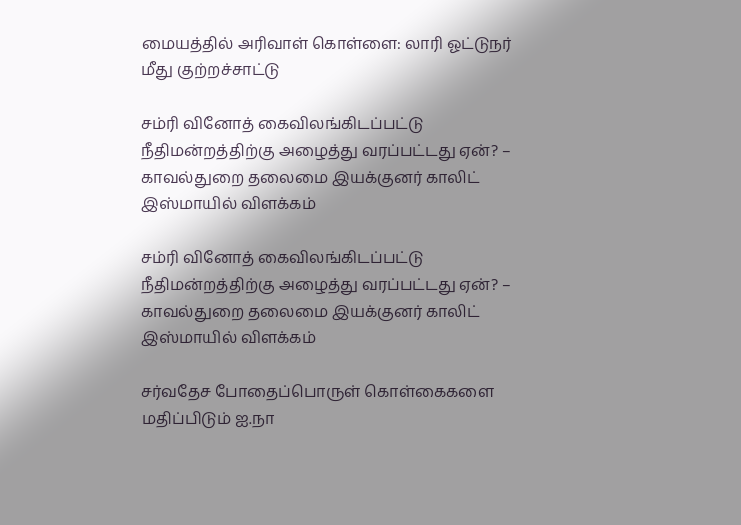மையத்தில் அரிவாள் கொள்ளை: லாரி ஓட்டுநர் மீது குற்றச்சாட்டு

சம்ரி வினோத் கைவிலங்கிடப்பட்டு நீதிமன்றத்திற்கு அழைத்து வரப்பட்டது ஏன்? – காவல்துறை தலைமை இயக்குனர் காலிட் இஸ்மாயில் விளக்கம்

சம்ரி வினோத் கைவிலங்கிடப்பட்டு நீதிமன்றத்திற்கு அழைத்து வரப்பட்டது ஏன்? – காவல்துறை தலைமை இயக்குனர் காலிட் இஸ்மாயில் விளக்கம்

சர்வதேச போதைப்பொருள் கொள்கைகளை மதிப்பிடும் ஐ.நா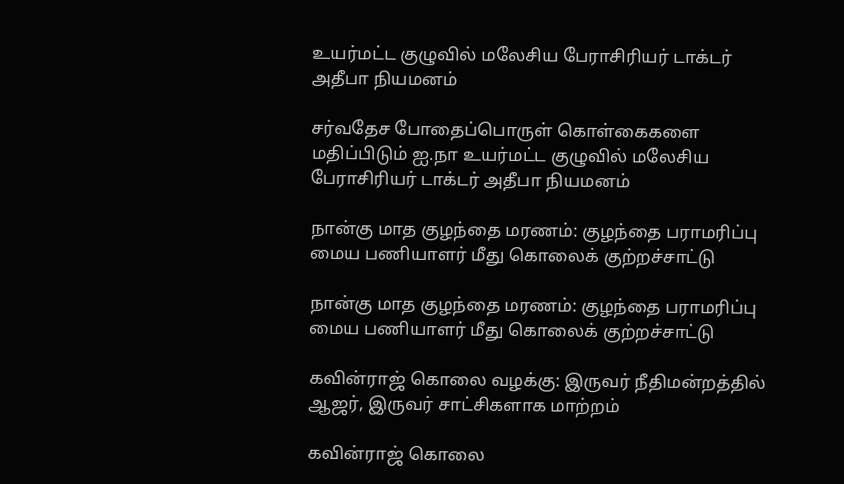உயர்மட்ட குழுவில் மலேசிய பேராசிரியர் டாக்டர் அதீபா நியமனம்

சர்வதேச போதைப்பொருள் கொள்கைகளை மதிப்பிடும் ஐ.நா உயர்மட்ட குழுவில் மலேசிய பேராசிரியர் டாக்டர் அதீபா நியமனம்

நான்கு மாத குழந்தை மரணம்: குழந்தை பராமரிப்பு மைய பணியாளர் மீது கொலைக் குற்றச்சாட்டு

நான்கு மாத குழந்தை மரணம்: குழந்தை பராமரிப்பு மைய பணியாளர் மீது கொலைக் குற்றச்சாட்டு

கவின்ராஜ் கொலை வழக்கு: இருவர் நீதிமன்றத்தில் ஆஜர், இருவர் சாட்சிகளாக மாற்றம்

கவின்ராஜ் கொலை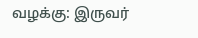வழக்கு: இருவர்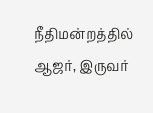நீதிமன்றத்தில் ஆஜர், இருவர்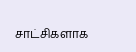சாட்சிகளாக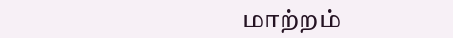மாற்றம்